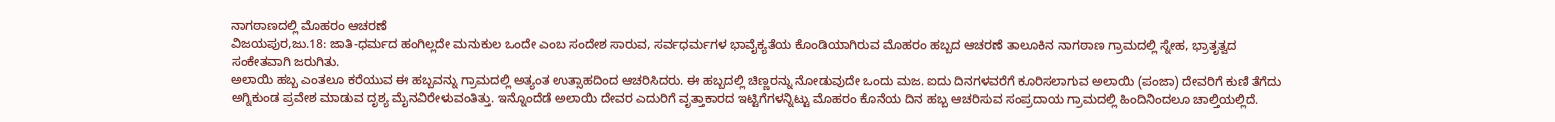ನಾಗಠಾಣದಲ್ಲಿ ಮೊಹರಂ ಆಚರಣೆ
ವಿಜಯಪುರ,ಜು.18: ಜಾತಿ-ಧರ್ಮದ ಹಂಗಿಲ್ಲದೇ ಮನುಕುಲ ಒಂದೇ ಎಂಬ ಸಂದೇಶ ಸಾರುವ, ಸರ್ವಧರ್ಮಗಳ ಭಾವೈಕ್ಯತೆಯ ಕೊಂಡಿಯಾಗಿರುವ ಮೊಹರಂ ಹಬ್ಬದ ಆಚರಣೆ ತಾಲೂಕಿನ ನಾಗಠಾಣ ಗ್ರಾಮದಲ್ಲಿ ಸ್ನೇಹ, ಭ್ರಾತೃತ್ವದ ಸಂಕೇತವಾಗಿ ಜರುಗಿತು.
ಅಲಾಯಿ ಹಬ್ಬ ಎಂತಲೂ ಕರೆಯುವ ಈ ಹಬ್ಬವನ್ನು ಗ್ರಾಮದಲ್ಲಿ ಅತ್ಯಂತ ಉತ್ಸಾಹದಿಂದ ಆಚರಿಸಿದರು. ಈ ಹಬ್ಬದಲ್ಲಿ ಚಿಣ್ಣರನ್ನು ನೋಡುವುದೇ ಒಂದು ಮಜ. ಐದು ದಿನಗಳವರೆಗೆ ಕೂರಿಸಲಾಗುವ ಅಲಾಯಿ (ಪಂಜಾ) ದೇವರಿಗೆ ಕುಣಿ ತೆಗೆದು ಅಗ್ನಿಕುಂಡ ಪ್ರವೇಶ ಮಾಡುವ ದೃಶ್ಯ ಮೈನವಿರೇಳುವಂತಿತ್ತು. ಇನ್ನೊಂದೆಡೆ ಅಲಾಯಿ ದೇವರ ಎದುರಿಗೆ ವೃತ್ತಾಕಾರದ ಇಟ್ಟಿಗೆಗಳನ್ನಿಟ್ಟು ಮೊಹರಂ ಕೊನೆಯ ದಿನ ಹಬ್ಬ ಆಚರಿಸುವ ಸಂಪ್ರದಾಯ ಗ್ರಾಮದಲ್ಲಿ ಹಿಂದಿನಿಂದಲೂ ಚಾಲ್ತಿಯಲ್ಲಿದೆ.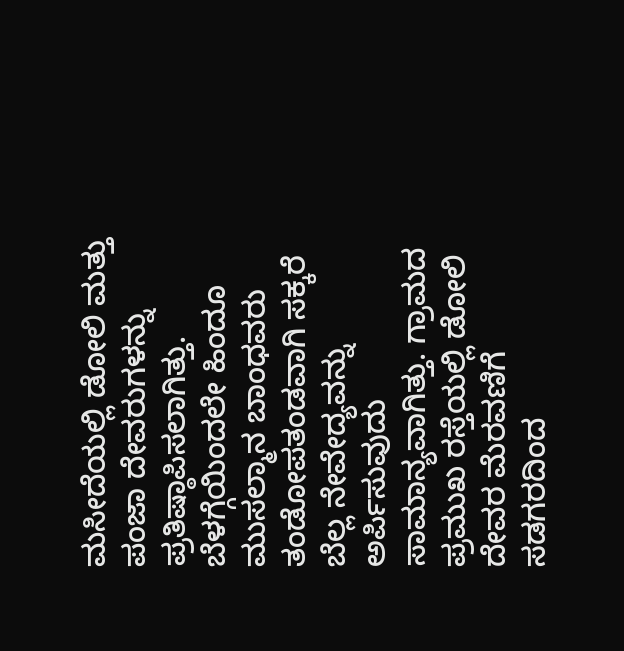ಮಸೀದೆಯಲ್ಲಿ ಡೋಲಿ ಮತ್ತು ಪಂಜಾ ದೇವರುಗಳನ್ನು ಪ್ರತಿಷ್ಠಾಪಿಸಲಾಗಿತ್ತು. ಬೆಳಗ್ಗೆಯಿಂದಲೇ ಹಿಂದೂ ಮುಸಲ್ಮಾನ ಬಾಂಧವರು ತಂಡೋಪತಂಡವಾಗಿ ಸಕ್ಕರೆ ಬೆಲ್ಲ ನೇವೇದ್ಯವನ್ನು ಅರ್ಪಿಸುವುದು ಸಾಮಾನ್ಯವಾಗಿತ್ತು. ಗ್ರಾಮದ ಪ್ರಮುಖ ರಸ್ತೆಯಲ್ಲಿ ಡೋಲಿ ದೇವರ ಮೆರವಣಿಗೆ ಸಡಗರದಿಂದ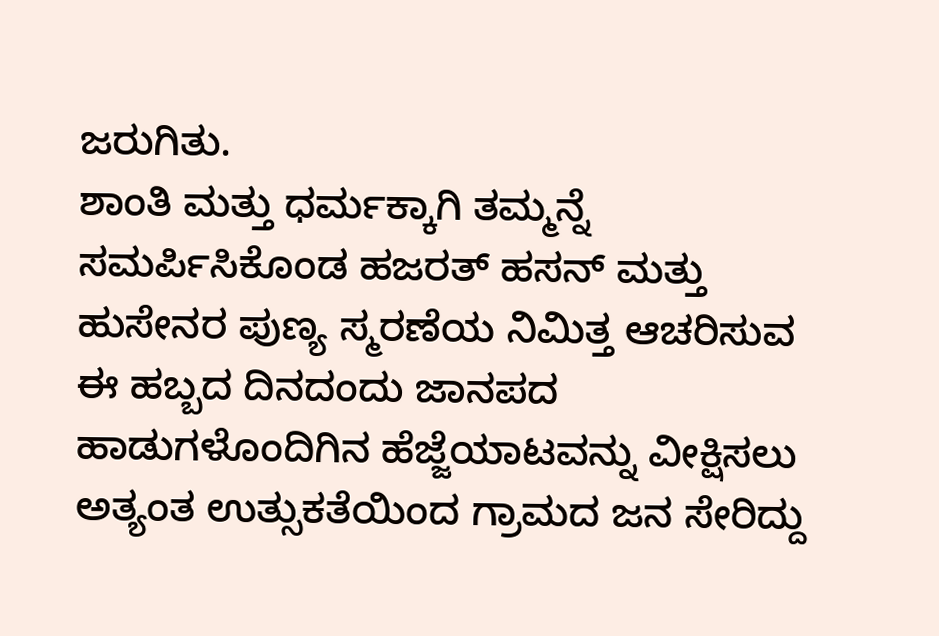ಜರುಗಿತು.
ಶಾಂತಿ ಮತ್ತು ಧರ್ಮಕ್ಕಾಗಿ ತಮ್ಮನ್ನೆ ಸಮರ್ಪಿಸಿಕೊಂಡ ಹಜರತ್ ಹಸನ್ ಮತ್ತು ಹುಸೇನರ ಪುಣ್ಯ ಸ್ಮರಣೆಯ ನಿಮಿತ್ತ ಆಚರಿಸುವ ಈ ಹಬ್ಬದ ದಿನದಂದು ಜಾನಪದ ಹಾಡುಗಳೊಂದಿಗಿನ ಹೆಜ್ಜೆಯಾಟವನ್ನು ವೀಕ್ಷಿಸಲು ಅತ್ಯಂತ ಉತ್ಸುಕತೆಯಿಂದ ಗ್ರಾಮದ ಜನ ಸೇರಿದ್ದು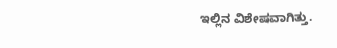ಇಲ್ಲಿನ ವಿಶೇಷವಾಗಿತ್ತು.